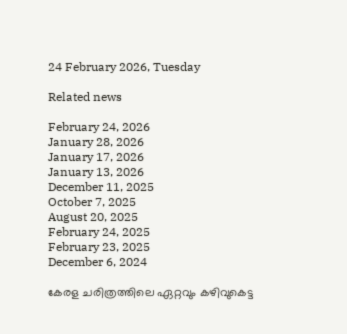24 February 2026, Tuesday

Related news

February 24, 2026
January 28, 2026
January 17, 2026
January 13, 2026
December 11, 2025
October 7, 2025
August 20, 2025
February 24, 2025
February 23, 2025
December 6, 2024

കേരള ചരിത്രത്തിലെ ഏറ്റവും കഴിവുകെട്ട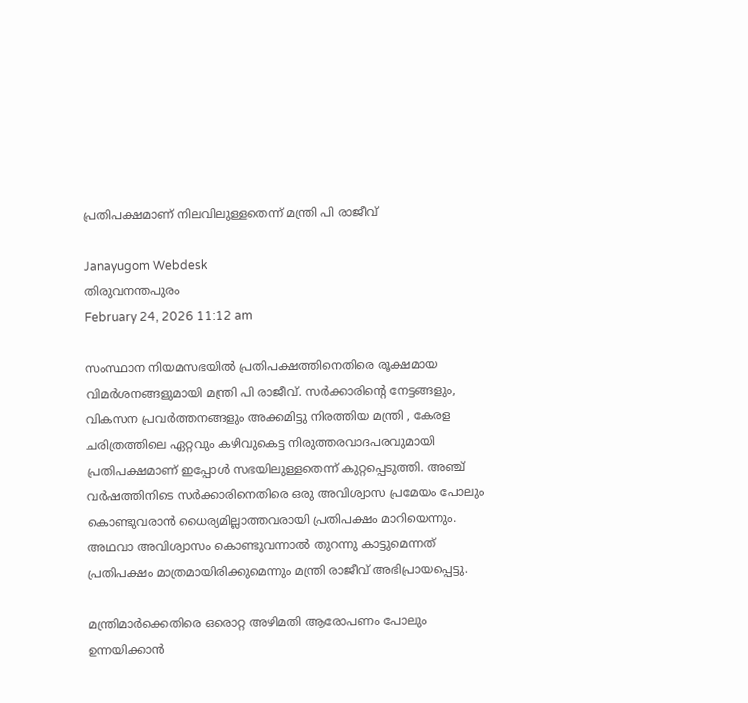പ്രതിപക്ഷമാണ് നിലവിലുള്ളതെന്ന് മന്ത്രി പി രാജീവ്

Janayugom Webdesk
തിരുവനന്തപുരം
February 24, 2026 11:12 am

സംസ്ഥാന നിയമസഭയില്‍ പ്രതിപക്ഷത്തിനെതിരെ രൂക്ഷമായ വിമര്‍ശനങ്ങളുമായി മന്ത്രി പി രാജീവ്. സര്‍ക്കാരിന്റെ നേട്ടങ്ങളും, വികസന പ്രവര്‍ത്തനങ്ങളും അക്കമിട്ടു നിരത്തിയ മന്ത്രി , കേരള ചരിത്രത്തിലെ ഏറ്റവും കഴിവുകെട്ട നിരുത്തരവാദപരവുമായി പ്രതിപക്ഷമാണ് ഇപ്പോള്‍ സഭയിലുള്ളതെന്ന് കുറ്റപ്പെടുത്തി. അഞ്ച് വര്‍ഷത്തിനിടെ സര്‍ക്കാരിനെതിരെ ഒരു അവിശ്വാസ പ്രമേയം പോലും കൊണ്ടുവരാന്‍ ധൈര്യമില്ലാത്തവരായി പ്രതിപക്ഷം മാറിയെന്നും. അഥവാ അവിശ്വാസം കൊണ്ടുവന്നാല്‍ തുറന്നു കാട്ടുമെന്നത് പ്രതിപക്ഷം മാത്രമായിരിക്കുമെന്നും മന്ത്രി രാജീവ് അഭിപ്രായപ്പെട്ടു.

മന്ത്രിമാർക്കെതിരെ ഒരൊറ്റ അഴിമതി ആരോപണം പോലും ഉന്നയിക്കാൻ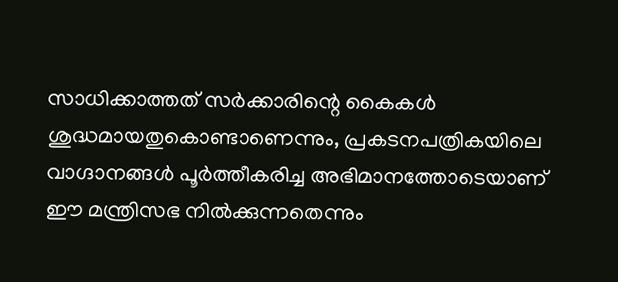സാധിക്കാത്തത് സർക്കാരിന്റെ കൈകൾ ശുദ്ധമായതുകൊണ്ടാണെന്നും, പ്രകടനപത്രികയിലെ വാഗ്ദാനങ്ങൾ പൂർത്തീകരിച്ച അഭിമാനത്തോടെയാണ് ഈ മന്ത്രിസഭ നിൽക്കുന്നതെന്നും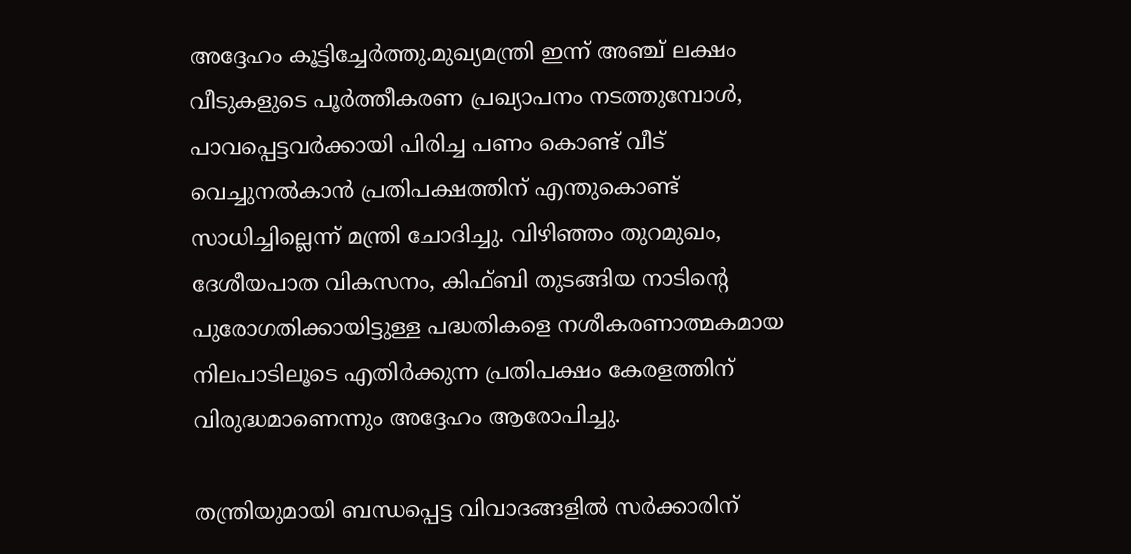അദ്ദേഹം കൂട്ടിച്ചേർത്തു.മുഖ്യമന്ത്രി ഇന്ന് അഞ്ച് ലക്ഷം വീടുകളുടെ പൂർത്തീകരണ പ്രഖ്യാപനം നടത്തുമ്പോൾ, പാവപ്പെട്ടവർക്കായി പിരിച്ച പണം കൊണ്ട് വീട് വെച്ചുനൽകാൻ പ്രതിപക്ഷത്തിന് എന്തുകൊണ്ട് സാധിച്ചില്ലെന്ന് മന്ത്രി ചോദിച്ചു. വിഴിഞ്ഞം തുറമുഖം, ദേശീയപാത വികസനം, കിഫ്ബി തുടങ്ങിയ നാടിന്റെ പുരോഗതിക്കായിട്ടുള്ള പദ്ധതികളെ നശീകരണാത്മകമായ നിലപാടിലൂടെ എതിർക്കുന്ന പ്രതിപക്ഷം കേരളത്തിന് വിരുദ്ധമാണെന്നും അദ്ദേഹം ആരോപിച്ചു.

തന്ത്രിയുമായി ബന്ധപ്പെട്ട വിവാദങ്ങളിൽ സർക്കാരിന്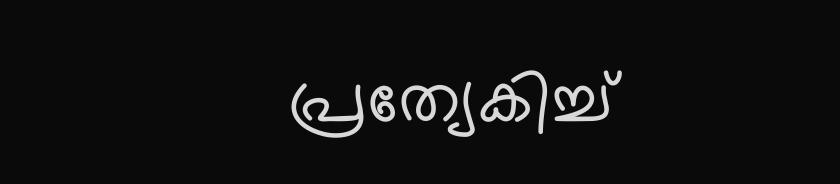പ്രത്യേകിച്ച്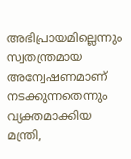അഭിപ്രായമില്ലെന്നും സ്വതന്ത്രമായ അന്വേഷണമാണ് നടക്കുന്നതെന്നും വ്യക്തമാക്കിയ മന്ത്രി,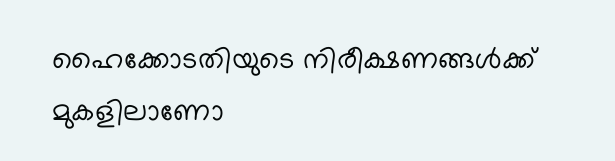ഹൈക്കോടതിയുടെ നിരീക്ഷണങ്ങൾക്ക് മുകളിലാണോ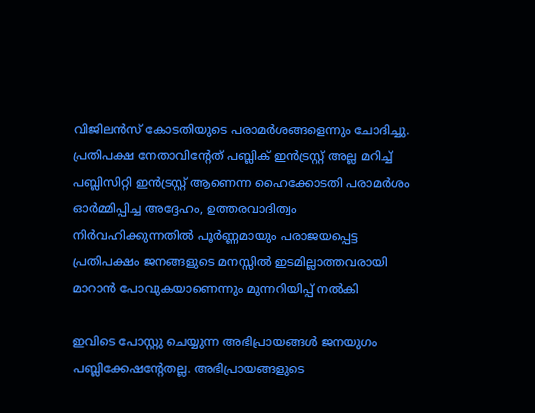വിജിലൻസ് കോടതിയുടെ പരാമർശങ്ങളെന്നും ചോദിച്ചു. പ്രതിപക്ഷ നേതാവിന്റേത് പബ്ലിക് ഇൻട്രസ്റ്റ് അല്ല മറിച്ച് പബ്ലിസിറ്റി ഇൻട്രസ്റ്റ് ആണെന്ന ഹൈക്കോടതി പരാമർശം ഓർമ്മിപ്പിച്ച അദ്ദേഹം, ഉത്തരവാദിത്വം നിർവഹിക്കുന്നതിൽ പൂർണ്ണമായും പരാജയപ്പെട്ട പ്രതിപക്ഷം ജനങ്ങളുടെ മനസ്സിൽ ഇടമില്ലാത്തവരായി മാറാൻ പോവുകയാണെന്നും മുന്നറിയിപ്പ് നൽകി

ഇവിടെ പോസ്റ്റു ചെയ്യുന്ന അഭിപ്രായങ്ങള്‍ ജനയുഗം പബ്ലിക്കേഷന്റേതല്ല. അഭിപ്രായങ്ങളുടെ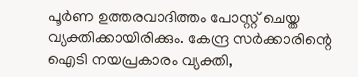പൂര്‍ണ ഉത്തരവാദിത്തം പോസ്റ്റ് ചെയ്ത വ്യക്തിക്കായിരിക്കും. കേന്ദ്ര സര്‍ക്കാരിന്റെ ഐടി നയപ്രകാരം വ്യക്തി,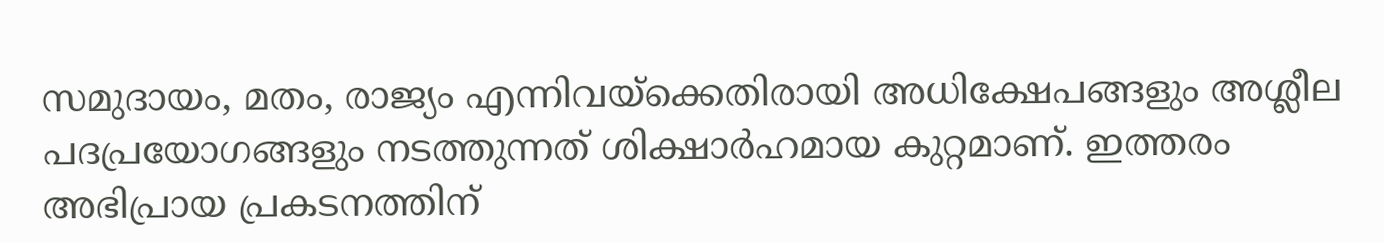സമുദായം, മതം, രാജ്യം എന്നിവയ്‌ക്കെതിരായി അധിക്ഷേപങ്ങളും അശ്ലീല പദപ്രയോഗങ്ങളും നടത്തുന്നത് ശിക്ഷാര്‍ഹമായ കുറ്റമാണ്. ഇത്തരം അഭിപ്രായ പ്രകടനത്തിന്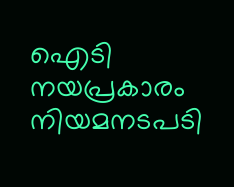ഐടി നയപ്രകാരം നിയമനടപടി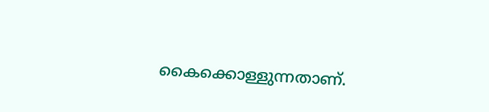കൈക്കൊള്ളുന്നതാണ്.